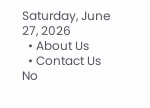Saturday, June 27, 2026
  • About Us
  • Contact Us
No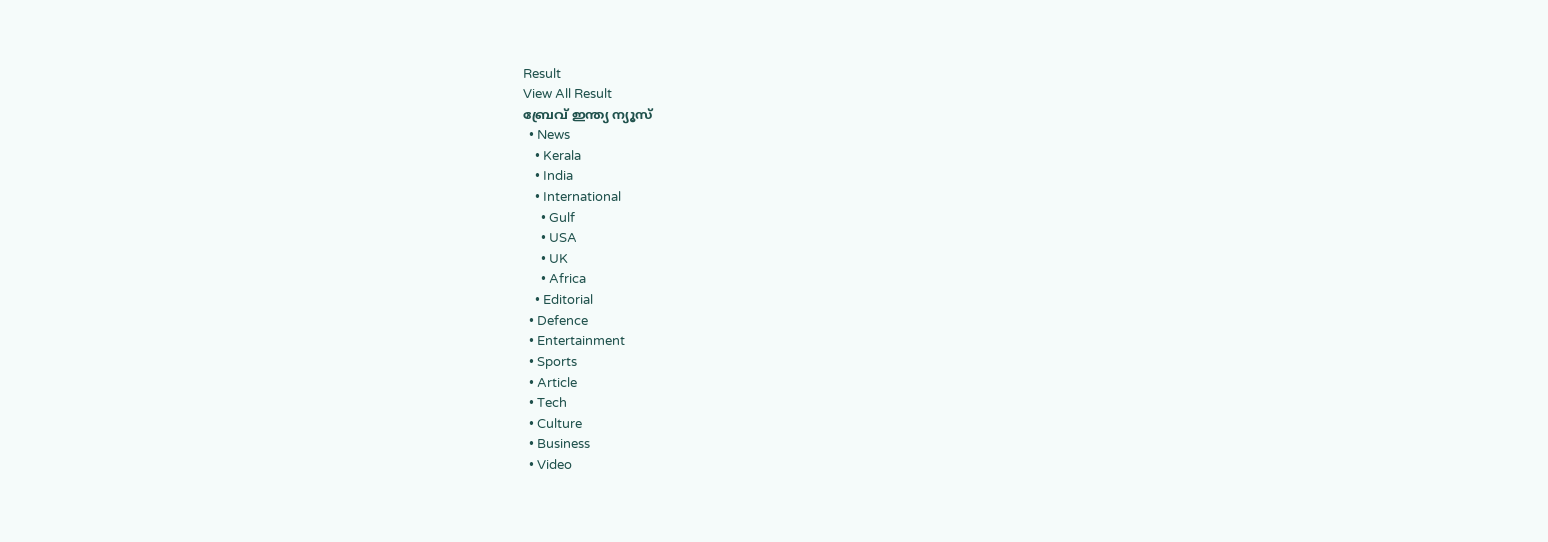Result
View All Result
ബ്രേവ് ഇന്ത്യ ന്യൂസ്
  • News
    • Kerala
    • India
    • International
      • Gulf
      • USA
      • UK
      • Africa
    • Editorial
  • Defence
  • Entertainment
  • Sports
  • Article
  • Tech
  • Culture
  • Business
  • Video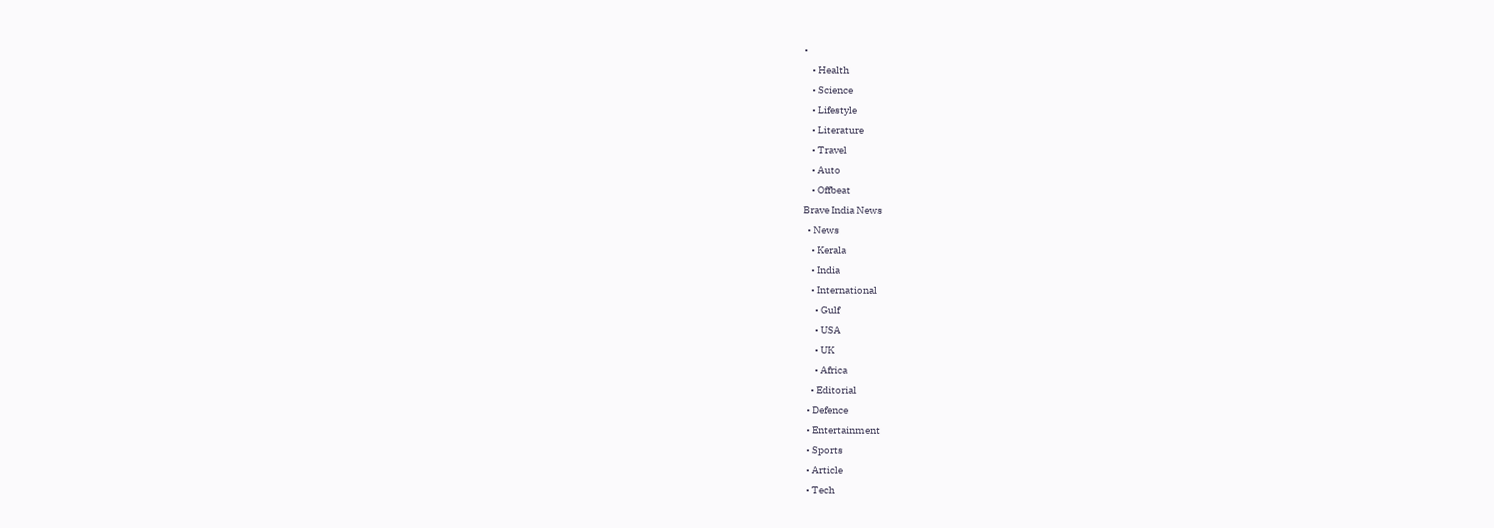•
    • Health
    • Science
    • Lifestyle
    • Literature
    • Travel
    • Auto
    • Offbeat
Brave India News
  • News
    • Kerala
    • India
    • International
      • Gulf
      • USA
      • UK
      • Africa
    • Editorial
  • Defence
  • Entertainment
  • Sports
  • Article
  • Tech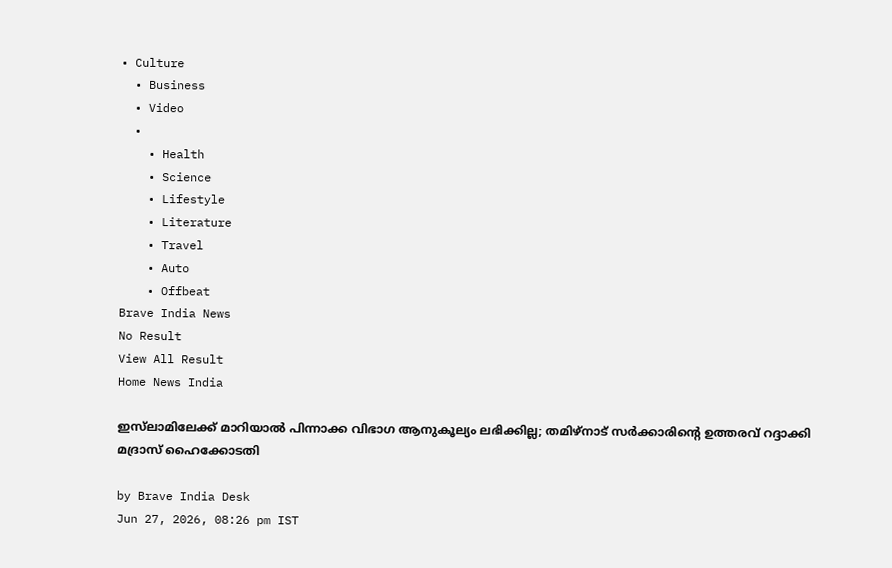• Culture
  • Business
  • Video
  •
    • Health
    • Science
    • Lifestyle
    • Literature
    • Travel
    • Auto
    • Offbeat
Brave India News
No Result
View All Result
Home News India

ഇസ്‌ലാമിലേക്ക് മാറിയാൽ പിന്നാക്ക വിഭാഗ ആനുകൂല്യം ലഭിക്കില്ല; തമിഴ്‌നാട് സർക്കാരിന്റെ ഉത്തരവ് റദ്ദാക്കി മദ്രാസ് ഹൈക്കോടതി

by Brave India Desk
Jun 27, 2026, 08:26 pm IST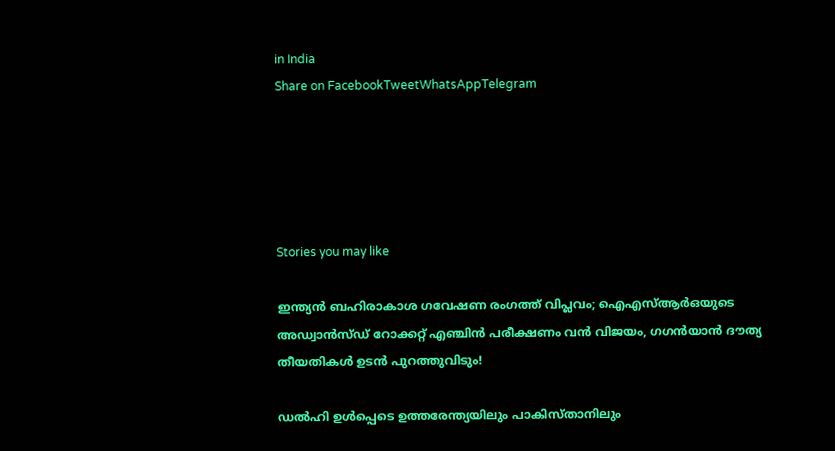in India
Share on FacebookTweetWhatsAppTelegram





Stories you may like

ഇന്ത്യൻ ബഹിരാകാശ ഗവേഷണ രംഗത്ത് വിപ്ലവം; ഐഎസ്ആർഒയുടെ അഡ്വാൻസ്ഡ് റോക്കറ്റ് എഞ്ചിൻ പരീക്ഷണം വൻ വിജയം, ഗഗൻയാൻ ദൗത്യ തീയതികൾ ഉടൻ പുറത്തുവിടും!

ഡൽഹി ഉൾപ്പെടെ ഉത്തരേന്ത്യയിലും പാകിസ്താനിലും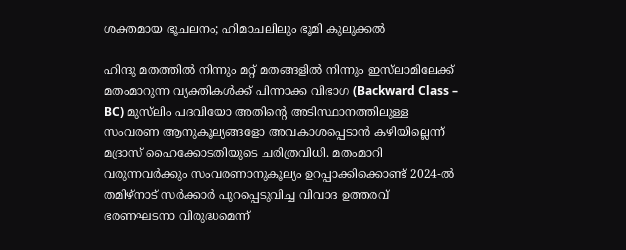ശക്തമായ ഭൂചലനം; ഹിമാചലിലും ഭൂമി കുലുക്കൽ

ഹിന്ദു മതത്തിൽ നിന്നും മറ്റ് മതങ്ങളിൽ നിന്നും ഇസ്‌ലാമിലേക്ക് മതംമാറുന്ന വ്യക്തികൾക്ക് പിന്നാക്ക വിഭാഗ (Backward Class – BC) മുസ്‌ലിം പദവിയോ അതിന്റെ അടിസ്ഥാനത്തിലുള്ള സംവരണ ആനുകൂല്യങ്ങളോ അവകാശപ്പെടാൻ കഴിയില്ലെന്ന് മദ്രാസ് ഹൈക്കോടതിയുടെ ചരിത്രവിധി. മതംമാറി വരുന്നവർക്കും സംവരണാനുകൂല്യം ഉറപ്പാക്കിക്കൊണ്ട് 2024-ൽ തമിഴ്‌നാട് സർക്കാർ പുറപ്പെടുവിച്ച വിവാദ ഉത്തരവ് ഭരണഘടനാ വിരുദ്ധമെന്ന്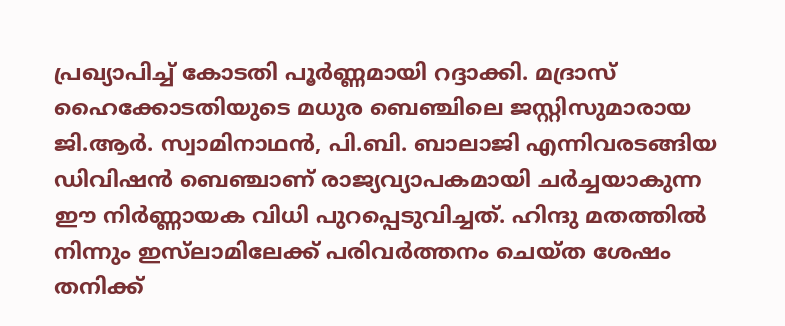പ്രഖ്യാപിച്ച് കോടതി പൂർണ്ണമായി റദ്ദാക്കി. മദ്രാസ് ഹൈക്കോടതിയുടെ മധുര ബെഞ്ചിലെ ജസ്റ്റിസുമാരായ ജി.ആർ. സ്വാമിനാഥൻ, പി.ബി. ബാലാജി എന്നിവരടങ്ങിയ ഡിവിഷൻ ബെഞ്ചാണ് രാജ്യവ്യാപകമായി ചർച്ചയാകുന്ന ഈ നിർണ്ണായക വിധി പുറപ്പെടുവിച്ചത്. ഹിന്ദു മതത്തിൽ നിന്നും ഇസ്‌ലാമിലേക്ക് പരിവർത്തനം ചെയ്ത ശേഷം തനിക്ക്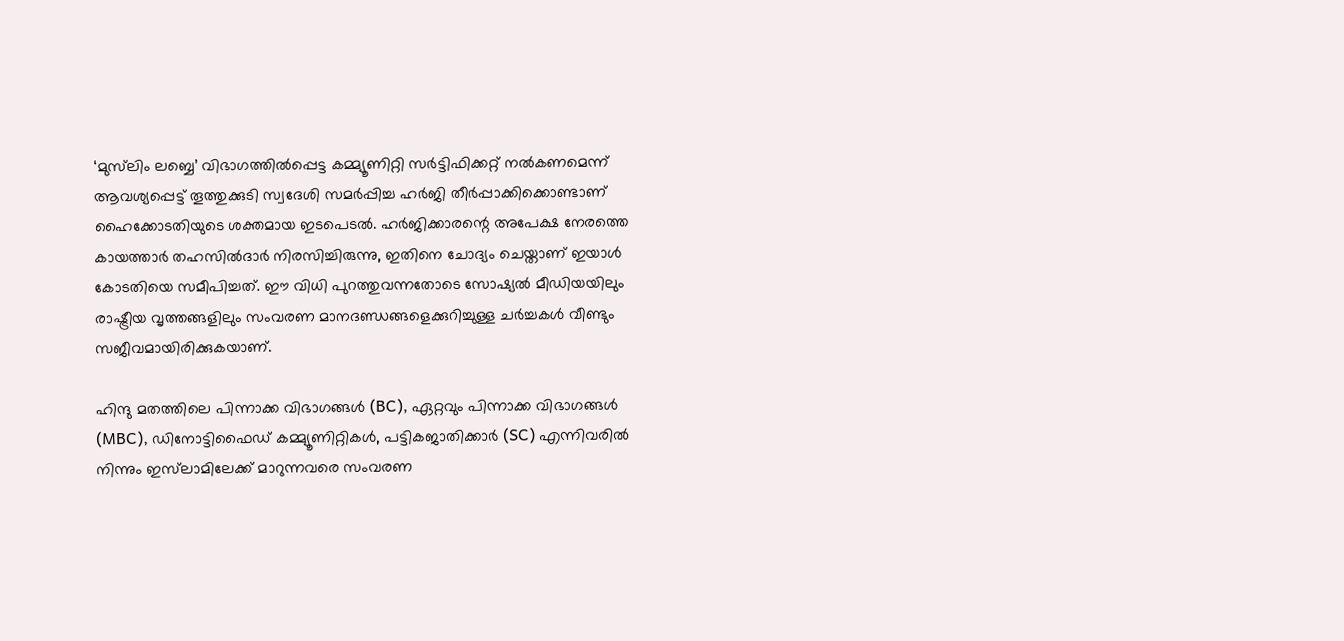‘മുസ്‌ലിം ലബ്ബെ’ വിഭാഗത്തിൽപ്പെട്ട കമ്മ്യൂണിറ്റി സർട്ടിഫിക്കറ്റ് നൽകണമെന്ന് ആവശ്യപ്പെട്ട് തൂത്തുക്കുടി സ്വദേശി സമർപ്പിച്ച ഹർജി തീർപ്പാക്കിക്കൊണ്ടാണ് ഹൈക്കോടതിയുടെ ശക്തമായ ഇടപെടൽ. ഹർജിക്കാരന്റെ അപേക്ഷ നേരത്തെ കായത്താർ തഹസിൽദാർ നിരസിച്ചിരുന്നു, ഇതിനെ ചോദ്യം ചെയ്താണ് ഇയാൾ കോടതിയെ സമീപിച്ചത്. ഈ വിധി പുറത്തുവന്നതോടെ സോഷ്യൽ മീഡിയയിലും രാഷ്ട്രീയ വൃത്തങ്ങളിലും സംവരണ മാനദണ്ഡങ്ങളെക്കുറിച്ചുള്ള ചർച്ചകൾ വീണ്ടും സജീവമായിരിക്കുകയാണ്.

ഹിന്ദു മതത്തിലെ പിന്നാക്ക വിഭാഗങ്ങൾ (BC), ഏറ്റവും പിന്നാക്ക വിഭാഗങ്ങൾ (MBC), ഡിനോട്ടിഫൈഡ് കമ്മ്യൂണിറ്റികൾ, പട്ടികജാതിക്കാർ (SC) എന്നിവരിൽ നിന്നും ഇസ്‌ലാമിലേക്ക് മാറുന്നവരെ സംവരണ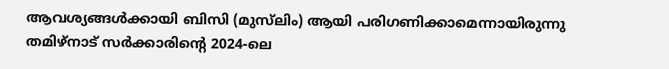ആവശ്യങ്ങൾക്കായി ബിസി (മുസ്‌ലിം) ആയി പരിഗണിക്കാമെന്നായിരുന്നു തമിഴ്‌നാട് സർക്കാരിന്റെ 2024-ലെ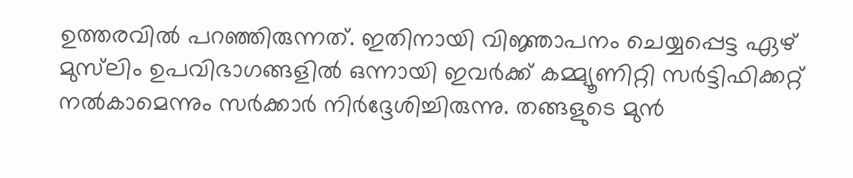ഉത്തരവിൽ പറഞ്ഞിരുന്നത്. ഇതിനായി വിജ്ഞാപനം ചെയ്യപ്പെട്ട ഏഴ് മുസ്‌ലിം ഉപവിഭാഗങ്ങളിൽ ഒന്നായി ഇവർക്ക് കമ്മ്യൂണിറ്റി സർട്ടിഫിക്കറ്റ് നൽകാമെന്നും സർക്കാർ നിർദ്ദേശിച്ചിരുന്നു. തങ്ങളുടെ മുൻ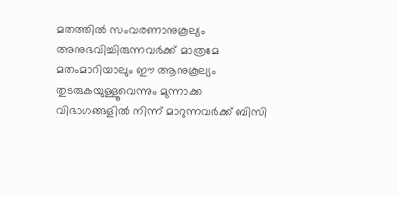മതത്തിൽ സംവരണാനുകൂല്യം അനുഭവിച്ചിരുന്നവർക്ക് മാത്രമേ മതംമാറിയാലും ഈ ആനുകൂല്യം തുടരുകയുള്ളൂവെന്നും മുന്നാക്ക വിഭാഗങ്ങളിൽ നിന്ന് മാറുന്നവർക്ക് ബിസി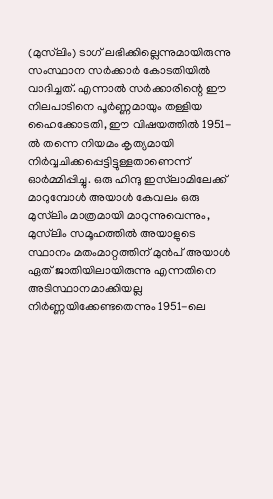(മുസ്‌ലിം) ടാഗ് ലഭിക്കില്ലെന്നുമായിരുന്നു സംസ്ഥാന സർക്കാർ കോടതിയിൽ വാദിച്ചത്. എന്നാൽ സർക്കാരിന്റെ ഈ നിലപാടിനെ പൂർണ്ണമായും തള്ളിയ ഹൈക്കോടതി, ഈ വിഷയത്തിൽ 1951-ൽ തന്നെ നിയമം കൃത്യമായി നിർവ്വചിക്കപ്പെട്ടിട്ടുള്ളതാണെന്ന് ഓർമ്മിപ്പിച്ചു. ഒരു ഹിന്ദു ഇസ്‌ലാമിലേക്ക് മാറുമ്പോൾ അയാൾ കേവലം ഒരു മുസ്‌ലിം മാത്രമായി മാറുന്നുവെന്നും, മുസ്‌ലിം സമൂഹത്തിൽ അയാളുടെ സ്ഥാനം മതംമാറ്റത്തിന് മുൻപ് അയാൾ ഏത് ജാതിയിലായിരുന്നു എന്നതിനെ അടിസ്ഥാനമാക്കിയല്ല നിർണ്ണയിക്കേണ്ടതെന്നും 1951-ലെ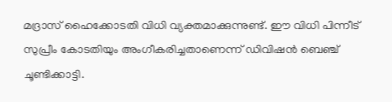മദ്രാസ് ഹൈക്കോടതി വിധി വ്യക്തമാക്കുന്നുണ്ട്. ഈ വിധി പിന്നീട് സുപ്രീം കോടതിയും അംഗീകരിച്ചതാണെന്ന് ഡിവിഷൻ ബെഞ്ച് ചൂണ്ടിക്കാട്ടി.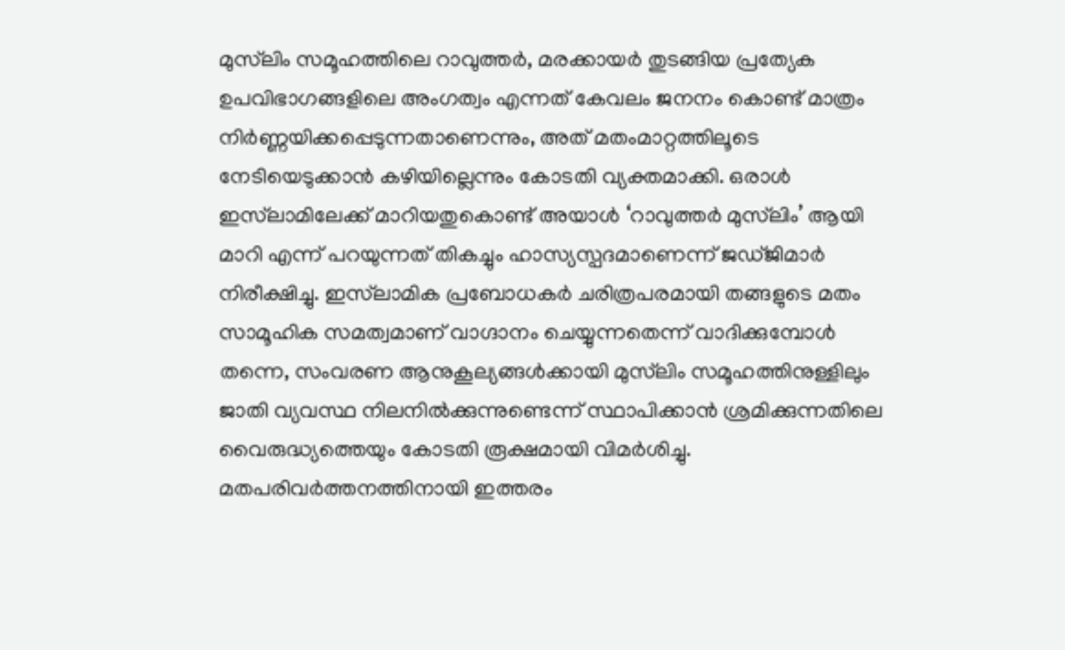മുസ്‌ലിം സമൂഹത്തിലെ റാവുത്തർ, മരക്കായർ തുടങ്ങിയ പ്രത്യേക ഉപവിഭാഗങ്ങളിലെ അംഗത്വം എന്നത് കേവലം ജനനം കൊണ്ട് മാത്രം നിർണ്ണയിക്കപ്പെടുന്നതാണെന്നും, അത് മതംമാറ്റത്തിലൂടെ നേടിയെടുക്കാൻ കഴിയില്ലെന്നും കോടതി വ്യക്തമാക്കി. ഒരാൾ ഇസ്‌ലാമിലേക്ക് മാറിയതുകൊണ്ട് അയാൾ ‘റാവുത്തർ മുസ്‌ലിം’ ആയി മാറി എന്ന് പറയുന്നത് തികച്ചും ഹാസ്യസ്പദമാണെന്ന് ജഡ്ജിമാർ നിരീക്ഷിച്ചു. ഇസ്‌ലാമിക പ്രബോധകർ ചരിത്രപരമായി തങ്ങളുടെ മതം സാമൂഹിക സമത്വമാണ് വാഗ്ദാനം ചെയ്യുന്നതെന്ന് വാദിക്കുമ്പോൾ തന്നെ, സംവരണ ആനുകൂല്യങ്ങൾക്കായി മുസ്‌ലിം സമൂഹത്തിനുള്ളിലും ജാതി വ്യവസ്ഥ നിലനിൽക്കുന്നുണ്ടെന്ന് സ്ഥാപിക്കാൻ ശ്രമിക്കുന്നതിലെ വൈരുദ്ധ്യത്തെയും കോടതി രൂക്ഷമായി വിമർശിച്ചു. മതപരിവർത്തനത്തിനായി ഇത്തരം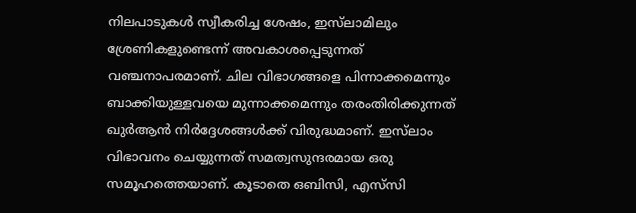നിലപാടുകൾ സ്വീകരിച്ച ശേഷം, ഇസ്‌ലാമിലും ശ്രേണികളുണ്ടെന്ന് അവകാശപ്പെടുന്നത് വഞ്ചനാപരമാണ്. ചില വിഭാഗങ്ങളെ പിന്നാക്കമെന്നും ബാക്കിയുള്ളവയെ മുന്നാക്കമെന്നും തരംതിരിക്കുന്നത് ഖുർആൻ നിർദ്ദേശങ്ങൾക്ക് വിരുദ്ധമാണ്. ഇസ്‌ലാം വിഭാവനം ചെയ്യുന്നത് സമത്വസുന്ദരമായ ഒരു സമൂഹത്തെയാണ്. കൂടാതെ ഒബിസി, എസ്‌സി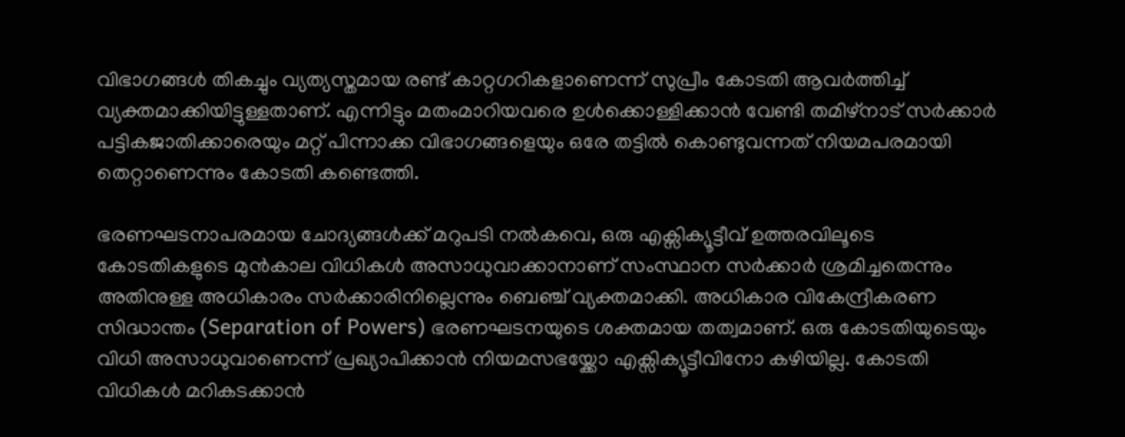വിഭാഗങ്ങൾ തികച്ചും വ്യത്യസ്തമായ രണ്ട് കാറ്റഗറികളാണെന്ന് സുപ്രീം കോടതി ആവർത്തിച്ച് വ്യക്തമാക്കിയിട്ടുള്ളതാണ്. എന്നിട്ടും മതംമാറിയവരെ ഉൾക്കൊള്ളിക്കാൻ വേണ്ടി തമിഴ്‌നാട് സർക്കാർ പട്ടികജാതിക്കാരെയും മറ്റ് പിന്നാക്ക വിഭാഗങ്ങളെയും ഒരേ തട്ടിൽ കൊണ്ടുവന്നത് നിയമപരമായി തെറ്റാണെന്നും കോടതി കണ്ടെത്തി.

ഭരണഘടനാപരമായ ചോദ്യങ്ങൾക്ക് മറുപടി നൽകവെ, ഒരു എക്സിക്യൂട്ടീവ് ഉത്തരവിലൂടെ കോടതികളുടെ മുൻകാല വിധികൾ അസാധുവാക്കാനാണ് സംസ്ഥാന സർക്കാർ ശ്രമിച്ചതെന്നും അതിനുള്ള അധികാരം സർക്കാരിനില്ലെന്നും ബെഞ്ച് വ്യക്തമാക്കി. അധികാര വികേന്ദ്രീകരണ സിദ്ധാന്തം (Separation of Powers) ഭരണഘടനയുടെ ശക്തമായ തത്വമാണ്. ഒരു കോടതിയുടെയും വിധി അസാധുവാണെന്ന് പ്രഖ്യാപിക്കാൻ നിയമസഭയ്ക്കോ എക്സിക്യൂട്ടീവിനോ കഴിയില്ല. കോടതി വിധികൾ മറികടക്കാൻ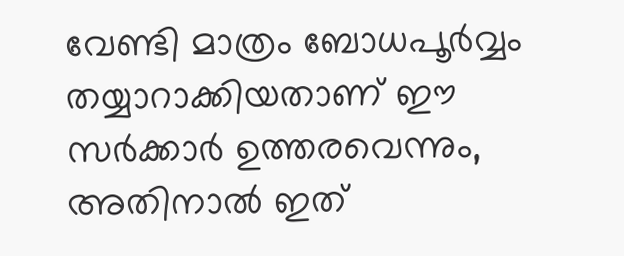വേണ്ടി മാത്രം ബോധപൂർവ്വം തയ്യാറാക്കിയതാണ് ഈ സർക്കാർ ഉത്തരവെന്നും, അതിനാൽ ഇത്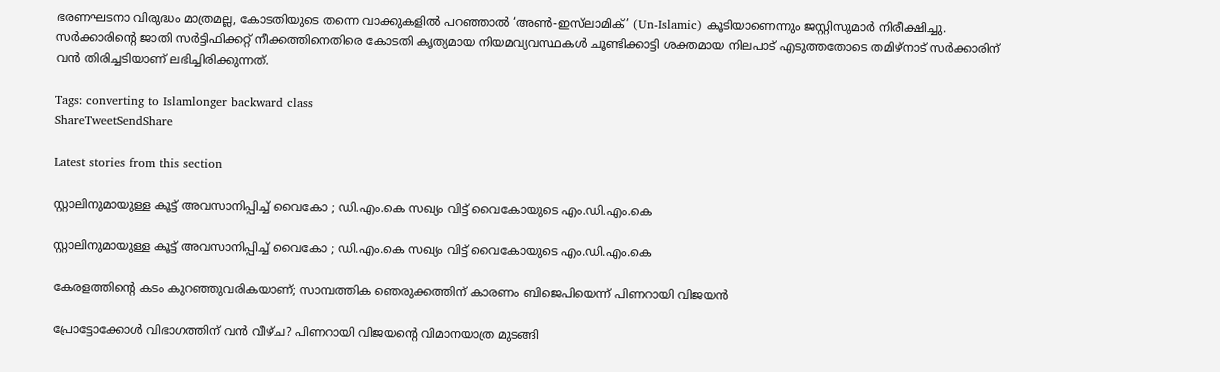ഭരണഘടനാ വിരുദ്ധം മാത്രമല്ല, കോടതിയുടെ തന്നെ വാക്കുകളിൽ പറഞ്ഞാൽ ‘അൺ-ഇസ്‌ലാമിക്’ (Un-Islamic) കൂടിയാണെന്നും ജസ്റ്റിസുമാർ നിരീക്ഷിച്ചു. സർക്കാരിന്റെ ജാതി സർട്ടിഫിക്കറ്റ് നീക്കത്തിനെതിരെ കോടതി കൃത്യമായ നിയമവ്യവസ്ഥകൾ ചൂണ്ടിക്കാട്ടി ശക്തമായ നിലപാട് എടുത്തതോടെ തമിഴ്‌നാട് സർക്കാരിന് വൻ തിരിച്ചടിയാണ് ലഭിച്ചിരിക്കുന്നത്.

Tags: converting to Islamlonger backward class
ShareTweetSendShare

Latest stories from this section

സ്റ്റാലിനുമായുള്ള കൂട്ട് അവസാനിപ്പിച്ച് വൈകോ ; ഡി.എം.കെ സഖ്യം വിട്ട് വൈകോയുടെ എം.ഡി.എം.കെ

സ്റ്റാലിനുമായുള്ള കൂട്ട് അവസാനിപ്പിച്ച് വൈകോ ; ഡി.എം.കെ സഖ്യം വിട്ട് വൈകോയുടെ എം.ഡി.എം.കെ

കേരളത്തിന്റെ കടം കുറഞ്ഞുവരികയാണ്; സാമ്പത്തിക ഞെരുക്കത്തിന് കാരണം ബിജെപിയെന്ന് പിണറായി വിജയൻ

പ്രോട്ടോക്കോൾ വിഭാഗത്തിന് വൻ വീഴ്ച? പിണറായി വിജയന്റെ വിമാനയാത്ര മുടങ്ങി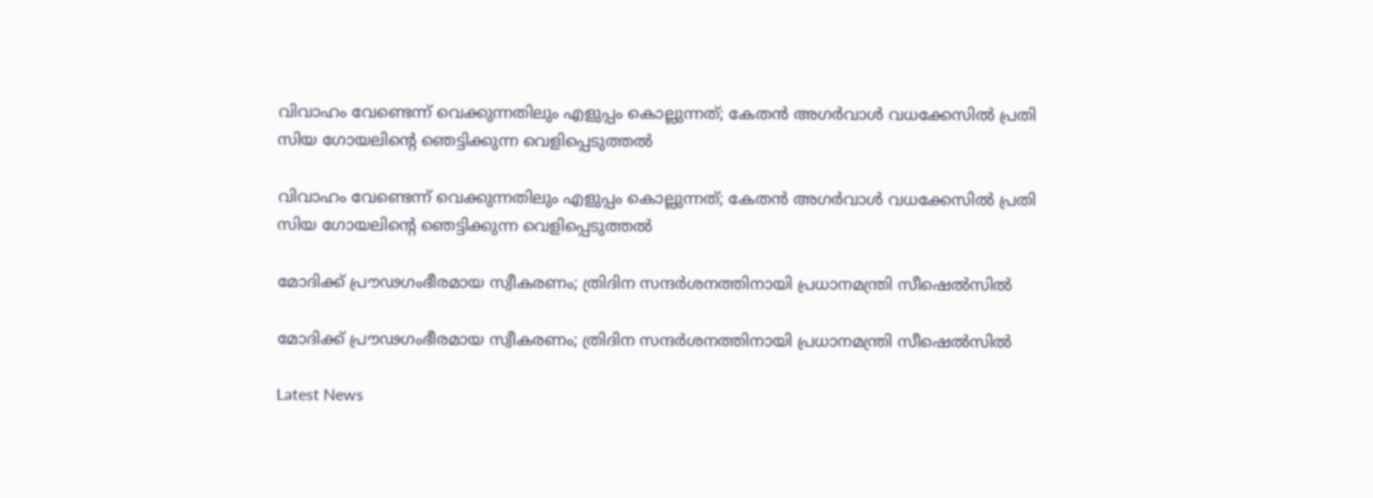വിവാഹം വേണ്ടെന്ന് വെക്കുന്നതിലും എളുപ്പം കൊല്ലുന്നത്; കേതൻ അഗർവാൾ വധക്കേസിൽ പ്രതി സിയ ഗോയലിന്റെ ഞെട്ടിക്കുന്ന വെളിപ്പെടുത്തൽ

വിവാഹം വേണ്ടെന്ന് വെക്കുന്നതിലും എളുപ്പം കൊല്ലുന്നത്; കേതൻ അഗർവാൾ വധക്കേസിൽ പ്രതി സിയ ഗോയലിന്റെ ഞെട്ടിക്കുന്ന വെളിപ്പെടുത്തൽ

മോദിക്ക് പ്രൗഢഗംഭീരമായ സ്വീകരണം; ത്രിദിന സന്ദർശനത്തിനായി പ്രധാനമന്ത്രി സീഷെൽസിൽ

മോദിക്ക് പ്രൗഢഗംഭീരമായ സ്വീകരണം; ത്രിദിന സന്ദർശനത്തിനായി പ്രധാനമന്ത്രി സീഷെൽസിൽ

Latest News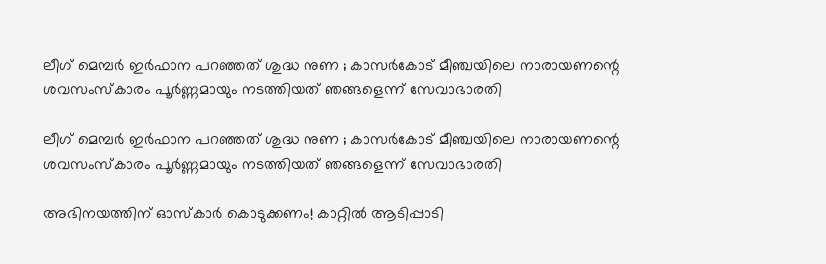ലീഗ് മെമ്പർ ഇർഫാന പറഞ്ഞത് ശുദ്ധ നുണ ; കാസർകോട് മീഞ്ചയിലെ നാരായണന്റെ ശവസംസ്കാരം പൂർണ്ണമായും നടത്തിയത് ഞങ്ങളെന്ന് സേവാഭാരതി

ലീഗ് മെമ്പർ ഇർഫാന പറഞ്ഞത് ശുദ്ധ നുണ ; കാസർകോട് മീഞ്ചയിലെ നാരായണന്റെ ശവസംസ്കാരം പൂർണ്ണമായും നടത്തിയത് ഞങ്ങളെന്ന് സേവാഭാരതി

അഭിനയത്തിന് ഓസ്കാർ കൊടുക്കണം! കാറ്റിൽ ആടിപ്പാടി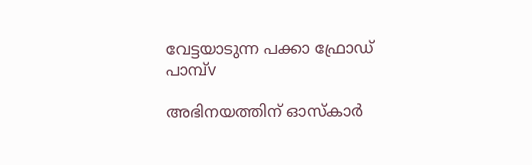വേട്ടയാടുന്ന പക്കാ ഫ്രോഡ് പാമ്പ്v

അഭിനയത്തിന് ഓസ്കാർ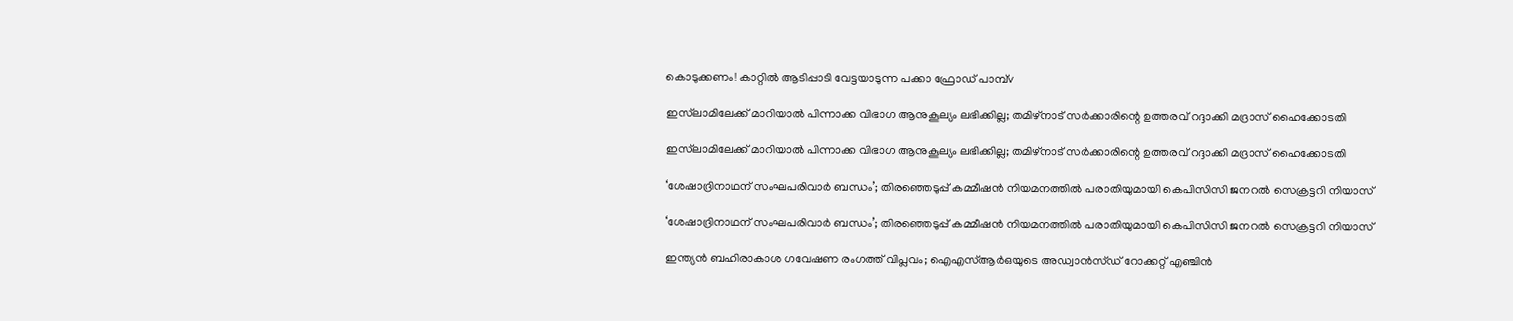കൊടുക്കണം! കാറ്റിൽ ആടിപ്പാടി വേട്ടയാടുന്ന പക്കാ ഫ്രോഡ് പാമ്പ്v

ഇസ്‌ലാമിലേക്ക് മാറിയാൽ പിന്നാക്ക വിഭാഗ ആനുകൂല്യം ലഭിക്കില്ല; തമിഴ്‌നാട് സർക്കാരിന്റെ ഉത്തരവ് റദ്ദാക്കി മദ്രാസ് ഹൈക്കോടതി

ഇസ്‌ലാമിലേക്ക് മാറിയാൽ പിന്നാക്ക വിഭാഗ ആനുകൂല്യം ലഭിക്കില്ല; തമിഴ്‌നാട് സർക്കാരിന്റെ ഉത്തരവ് റദ്ദാക്കി മദ്രാസ് ഹൈക്കോടതി

‘ശേഷാദ്രിനാഥന് സംഘപരിവാര്‍ ബന്ധം’; തിരഞ്ഞെടുപ്പ് കമ്മീഷന്‍ നിയമനത്തില്‍ പരാതിയുമായി കെപിസിസി ജനറല്‍ സെക്രട്ടറി നിയാസ്

‘ശേഷാദ്രിനാഥന് സംഘപരിവാര്‍ ബന്ധം’; തിരഞ്ഞെടുപ്പ് കമ്മീഷന്‍ നിയമനത്തില്‍ പരാതിയുമായി കെപിസിസി ജനറല്‍ സെക്രട്ടറി നിയാസ്

ഇന്ത്യൻ ബഹിരാകാശ ഗവേഷണ രംഗത്ത് വിപ്ലവം; ഐഎസ്ആർഒയുടെ അഡ്വാൻസ്ഡ് റോക്കറ്റ് എഞ്ചിൻ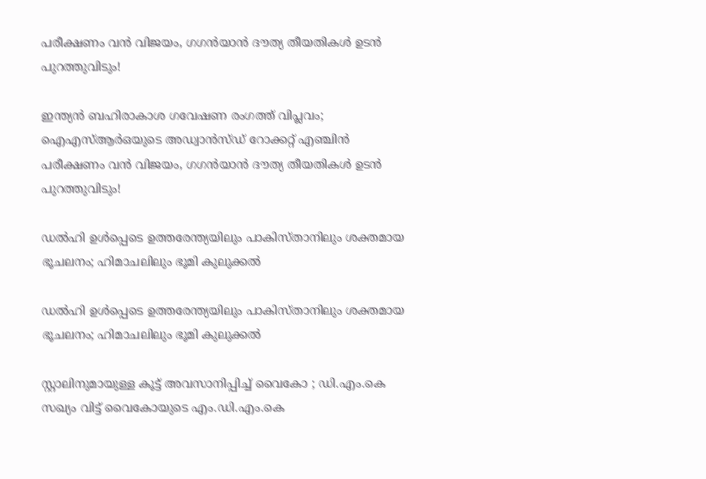പരീക്ഷണം വൻ വിജയം, ഗഗൻയാൻ ദൗത്യ തീയതികൾ ഉടൻ പുറത്തുവിടും!

ഇന്ത്യൻ ബഹിരാകാശ ഗവേഷണ രംഗത്ത് വിപ്ലവം; ഐഎസ്ആർഒയുടെ അഡ്വാൻസ്ഡ് റോക്കറ്റ് എഞ്ചിൻ പരീക്ഷണം വൻ വിജയം, ഗഗൻയാൻ ദൗത്യ തീയതികൾ ഉടൻ പുറത്തുവിടും!

ഡൽഹി ഉൾപ്പെടെ ഉത്തരേന്ത്യയിലും പാകിസ്താനിലും ശക്തമായ ഭൂചലനം; ഹിമാചലിലും ഭൂമി കുലുക്കൽ

ഡൽഹി ഉൾപ്പെടെ ഉത്തരേന്ത്യയിലും പാകിസ്താനിലും ശക്തമായ ഭൂചലനം; ഹിമാചലിലും ഭൂമി കുലുക്കൽ

സ്റ്റാലിനുമായുള്ള കൂട്ട് അവസാനിപ്പിച്ച് വൈകോ ; ഡി.എം.കെ സഖ്യം വിട്ട് വൈകോയുടെ എം.ഡി.എം.കെ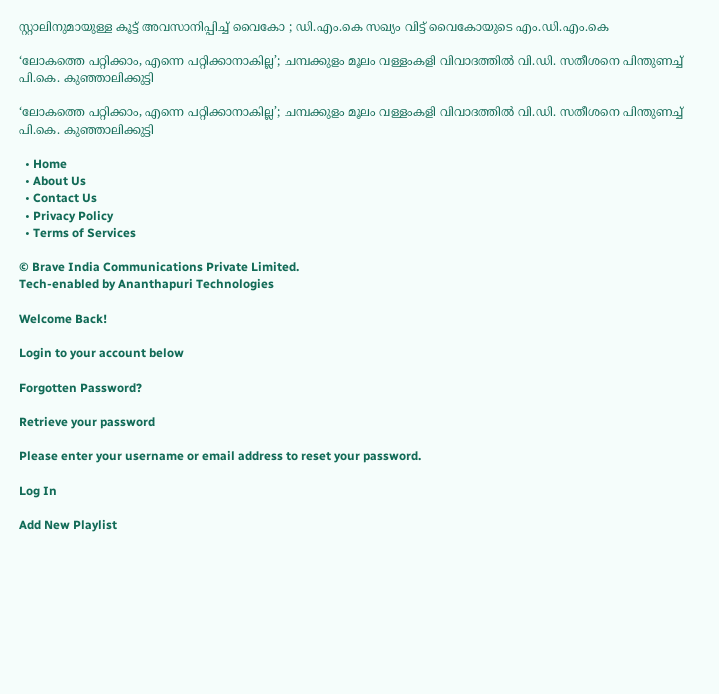സ്റ്റാലിനുമായുള്ള കൂട്ട് അവസാനിപ്പിച്ച് വൈകോ ; ഡി.എം.കെ സഖ്യം വിട്ട് വൈകോയുടെ എം.ഡി.എം.കെ

‘ലോകത്തെ പറ്റിക്കാം, എന്നെ പറ്റിക്കാനാകില്ല’; ചമ്പക്കുളം മൂലം വള്ളംകളി വിവാദത്തിൽ വി.ഡി. സതീശനെ പിന്തുണച്ച് പി.കെ. കുഞ്ഞാലിക്കുട്ടി

‘ലോകത്തെ പറ്റിക്കാം, എന്നെ പറ്റിക്കാനാകില്ല’; ചമ്പക്കുളം മൂലം വള്ളംകളി വിവാദത്തിൽ വി.ഡി. സതീശനെ പിന്തുണച്ച് പി.കെ. കുഞ്ഞാലിക്കുട്ടി

  • Home
  • About Us
  • Contact Us
  • Privacy Policy
  • Terms of Services

© Brave India Communications Private Limited.
Tech-enabled by Ananthapuri Technologies

Welcome Back!

Login to your account below

Forgotten Password?

Retrieve your password

Please enter your username or email address to reset your password.

Log In

Add New Playlist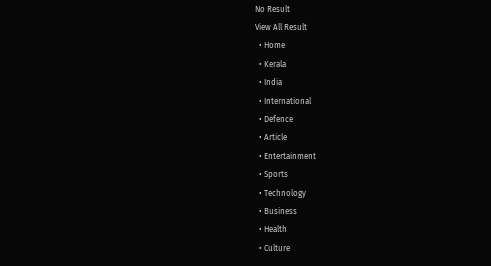No Result
View All Result
  • Home
  • Kerala
  • India
  • International
  • Defence
  • Article
  • Entertainment
  • Sports
  • Technology
  • Business
  • Health
  • Culture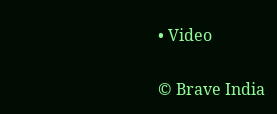• Video

© Brave India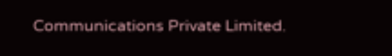Communications Private Limited.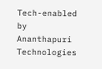Tech-enabled by Ananthapuri Technologies